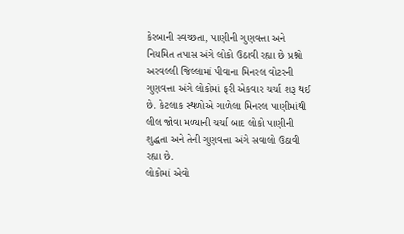કેરબાની સ્વચ્છતા, પાણીની ગુણવત્તા અને નિયમિત તપાસ અંગે લોકો ઉઠાવી રહ્યા છે પ્રશ્નો
અરવલ્લી જિલ્લામાં પીવાના મિનરલ વોટરની ગુણવત્તા અંગે લોકોમાં ફરી એકવાર ચર્ચા શરૂ થઈ છે. કેટલાક સ્થળોએ ગાળેલા મિનરલ પાણીમાંથી લીલ જોવા મળ્યાની ચર્ચા બાદ લોકો પાણીની શુદ્ધતા અને તેની ગુણવત્તા અંગે સવાલો ઉઠાવી રહ્યા છે.
લોકોમાં એવો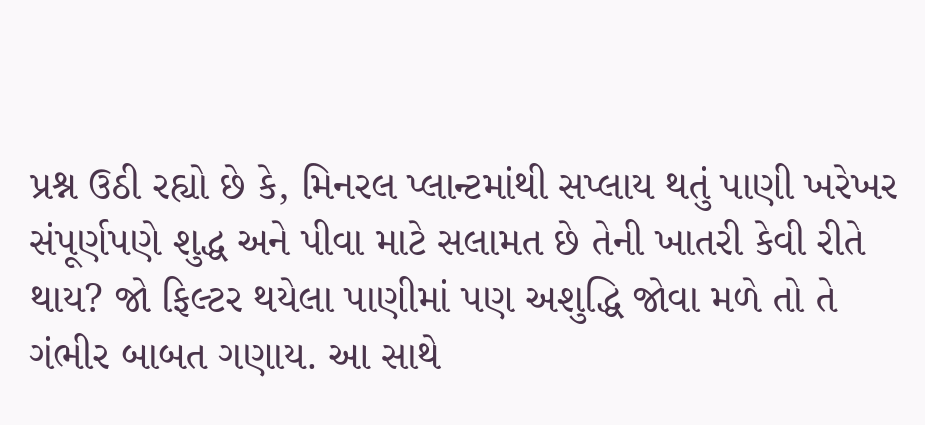પ્રશ્ન ઉઠી રહ્યો છે કે, મિનરલ પ્લાન્ટમાંથી સપ્લાય થતું પાણી ખરેખર સંપૂર્ણપણે શુદ્ધ અને પીવા માટે સલામત છે તેની ખાતરી કેવી રીતે થાય? જો ફિલ્ટર થયેલા પાણીમાં પણ અશુદ્ધિ જોવા મળે તો તે ગંભીર બાબત ગણાય. આ સાથે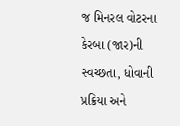જ મિનરલ વોટરના કેરબા (જાર)ની સ્વચ્છતા, ધોવાની પ્રક્રિયા અને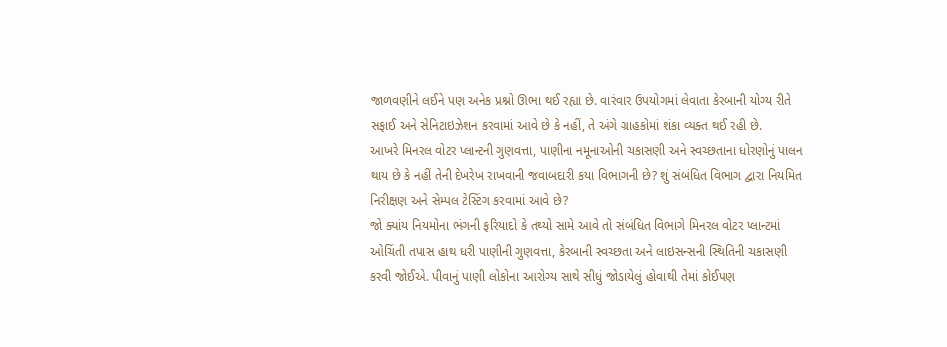જાળવણીને લઈને પણ અનેક પ્રશ્નો ઊભા થઈ રહ્યા છે. વારંવાર ઉપયોગમાં લેવાતા કેરબાની યોગ્ય રીતે સફાઈ અને સેનિટાઇઝેશન કરવામાં આવે છે કે નહીં, તે અંગે ગ્રાહકોમાં શંકા વ્યક્ત થઈ રહી છે.
આખરે મિનરલ વોટર પ્લાન્ટની ગુણવત્તા, પાણીના નમૂનાઓની ચકાસણી અને સ્વચ્છતાના ધોરણોનું પાલન થાય છે કે નહીં તેની દેખરેખ રાખવાની જવાબદારી કયા વિભાગની છે? શું સંબંધિત વિભાગ દ્વારા નિયમિત નિરીક્ષણ અને સેમ્પલ ટેસ્ટિંગ કરવામાં આવે છે?
જો ક્યાંય નિયમોના ભંગની ફરિયાદો કે તથ્યો સામે આવે તો સંબંધિત વિભાગે મિનરલ વોટર પ્લાન્ટમાં ઓચિંતી તપાસ હાથ ધરી પાણીની ગુણવત્તા, કેરબાની સ્વચ્છતા અને લાઇસન્સની સ્થિતિની ચકાસણી કરવી જોઈએ. પીવાનું પાણી લોકોના આરોગ્ય સાથે સીધું જોડાયેલું હોવાથી તેમાં કોઈપણ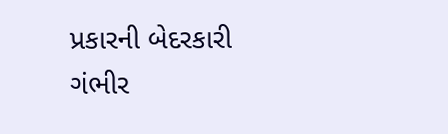પ્રકારની બેદરકારી ગંભીર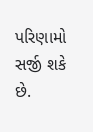પરિણામો સર્જી શકે છે.